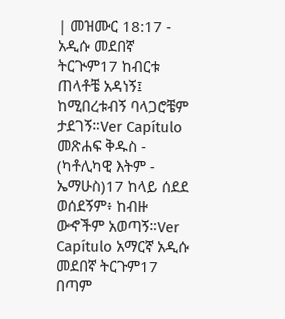| መዝሙር 18:17 - አዲሱ መደበኛ ትርጒም17 ከብርቱ ጠላቶቼ አዳነኝ፤ ከሚበረቱብኝ ባላጋሮቼም ታደገኝ።Ver Capítulo መጽሐፍ ቅዱስ - (ካቶሊካዊ እትም - ኤማሁስ)17 ከላይ ሰደደ ወሰደኝም፥ ከብዙ ውኆችም አወጣኝ።Ver Capítulo አማርኛ አዲሱ መደበኛ ትርጉም17 በጣም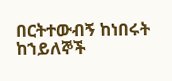በርትተውብኝ ከነበሩት ከኀይለኞች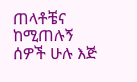ጠላቶቼና ከሚጠሉኝ ሰዎች ሁሉ እጅ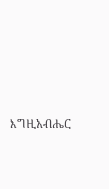እግዚአብሔር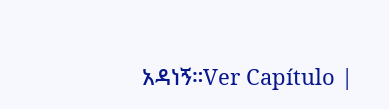አዳነኝ።Ver Capítulo |